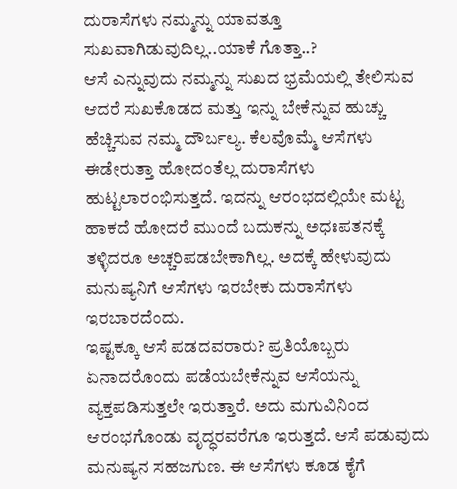ದುರಾಸೆಗಳು ನಮ್ಮನ್ನು ಯಾವತ್ತೂ ಸುಖವಾಗಿಡುವುದಿಲ್ಲ..ಯಾಕೆ ಗೊತ್ತಾ..?
ಆಸೆ ಎನ್ನುವುದು ನಮ್ಮನ್ನು ಸುಖದ ಭ್ರಮೆಯಲ್ಲಿ ತೇಲಿಸುವ ಆದರೆ ಸುಖಕೊಡದ ಮತ್ತು ಇನ್ನು ಬೇಕೆನ್ನುವ ಹುಚ್ಚು ಹೆಚ್ಚಿಸುವ ನಮ್ಮ ದೌರ್ಬಲ್ಯ. ಕೆಲವೊಮ್ಮೆ ಆಸೆಗಳು ಈಡೇರುತ್ತಾ ಹೋದಂತೆಲ್ಲ ದುರಾಸೆಗಳು ಹುಟ್ಟಲಾರಂಭಿಸುತ್ತದೆ. ಇದನ್ನು ಆರಂಭದಲ್ಲಿಯೇ ಮಟ್ಟ ಹಾಕದೆ ಹೋದರೆ ಮುಂದೆ ಬದುಕನ್ನು ಅಧಃಪತನಕ್ಕೆ ತಳ್ಳಿದರೂ ಅಚ್ಚರಿಪಡಬೇಕಾಗಿಲ್ಲ. ಅದಕ್ಕೆ ಹೇಳುವುದು ಮನುಷ್ಯನಿಗೆ ಆಸೆಗಳು ಇರಬೇಕು ದುರಾಸೆಗಳು ಇರಬಾರದೆಂದು.
ಇಷ್ಟಕ್ಕೂ ಆಸೆ ಪಡದವರಾರು? ಪ್ರತಿಯೊಬ್ಬರು ಏನಾದರೊಂದು ಪಡೆಯಬೇಕೆನ್ನುವ ಆಸೆಯನ್ನು ವ್ಯಕ್ತಪಡಿಸುತ್ತಲೇ ಇರುತ್ತಾರೆ. ಅದು ಮಗುವಿನಿಂದ ಆರಂಭಗೊಂಡು ವೃದ್ಧರವರೆಗೂ ಇರುತ್ತದೆ. ಆಸೆ ಪಡುವುದು ಮನುಷ್ಯನ ಸಹಜಗುಣ. ಈ ಆಸೆಗಳು ಕೂಡ ಕೈಗೆ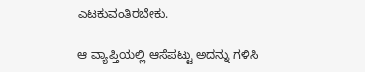ಎಟಕುವಂತಿರಬೇಕು.

ಆ ವ್ಯಾಪ್ತಿಯಲ್ಲಿ ಆಸೆಪಟ್ಟು ಅದನ್ನು ಗಳಿಸಿ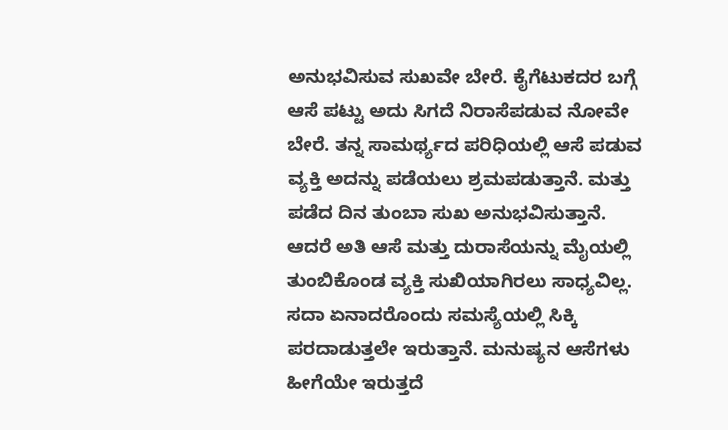ಅನುಭವಿಸುವ ಸುಖವೇ ಬೇರೆ. ಕೈಗೆಟುಕದರ ಬಗ್ಗೆ ಆಸೆ ಪಟ್ಟು ಅದು ಸಿಗದೆ ನಿರಾಸೆಪಡುವ ನೋವೇ ಬೇರೆ. ತನ್ನ ಸಾಮರ್ಥ್ಯದ ಪರಿಧಿಯಲ್ಲಿ ಆಸೆ ಪಡುವ ವ್ಯಕ್ತಿ ಅದನ್ನು ಪಡೆಯಲು ಶ್ರಮಪಡುತ್ತಾನೆ. ಮತ್ತು ಪಡೆದ ದಿನ ತುಂಬಾ ಸುಖ ಅನುಭವಿಸುತ್ತಾನೆ. ಆದರೆ ಅತಿ ಆಸೆ ಮತ್ತು ದುರಾಸೆಯನ್ನು ಮೈಯಲ್ಲಿ ತುಂಬಿಕೊಂಡ ವ್ಯಕ್ತಿ ಸುಖಿಯಾಗಿರಲು ಸಾಧ್ಯವಿಲ್ಲ. ಸದಾ ಏನಾದರೊಂದು ಸಮಸ್ಯೆಯಲ್ಲಿ ಸಿಕ್ಕಿ ಪರದಾಡುತ್ತಲೇ ಇರುತ್ತಾನೆ. ಮನುಷ್ಯನ ಆಸೆಗಳು ಹೀಗೆಯೇ ಇರುತ್ತದೆ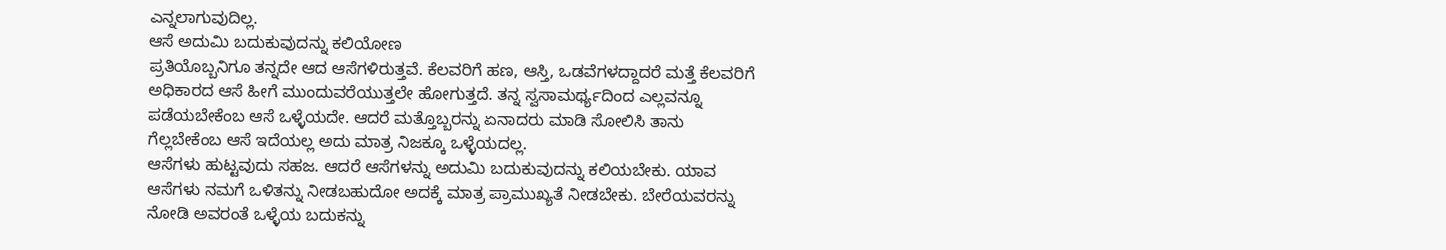ಎನ್ನಲಾಗುವುದಿಲ್ಲ.
ಆಸೆ ಅದುಮಿ ಬದುಕುವುದನ್ನು ಕಲಿಯೋಣ
ಪ್ರತಿಯೊಬ್ಬನಿಗೂ ತನ್ನದೇ ಆದ ಆಸೆಗಳಿರುತ್ತವೆ. ಕೆಲವರಿಗೆ ಹಣ, ಆಸ್ತಿ, ಒಡವೆಗಳದ್ದಾದರೆ ಮತ್ತೆ ಕೆಲವರಿಗೆ ಅಧಿಕಾರದ ಆಸೆ ಹೀಗೆ ಮುಂದುವರೆಯುತ್ತಲೇ ಹೋಗುತ್ತದೆ. ತನ್ನ ಸ್ವಸಾಮರ್ಥ್ಯದಿಂದ ಎಲ್ಲವನ್ನೂ ಪಡೆಯಬೇಕೆಂಬ ಆಸೆ ಒಳ್ಳೆಯದೇ. ಆದರೆ ಮತ್ತೊಬ್ಬರನ್ನು ಏನಾದರು ಮಾಡಿ ಸೋಲಿಸಿ ತಾನು ಗೆಲ್ಲಬೇಕೆಂಬ ಆಸೆ ಇದೆಯಲ್ಲ ಅದು ಮಾತ್ರ ನಿಜಕ್ಕೂ ಒಳ್ಳೆಯದಲ್ಲ.
ಆಸೆಗಳು ಹುಟ್ಟವುದು ಸಹಜ. ಆದರೆ ಆಸೆಗಳನ್ನು ಅದುಮಿ ಬದುಕುವುದನ್ನು ಕಲಿಯಬೇಕು. ಯಾವ ಆಸೆಗಳು ನಮಗೆ ಒಳಿತನ್ನು ನೀಡಬಹುದೋ ಅದಕ್ಕೆ ಮಾತ್ರ ಪ್ರಾಮುಖ್ಯತೆ ನೀಡಬೇಕು. ಬೇರೆಯವರನ್ನು ನೋಡಿ ಅವರಂತೆ ಒಳ್ಳೆಯ ಬದುಕನ್ನು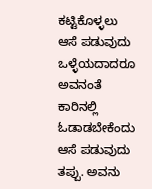ಕಟ್ಟಿಕೊಳ್ಳಲು ಆಸೆ ಪಡುವುದು ಒಳ್ಳೆಯದಾದರೂ ಅವನಂತೆ ಕಾರಿನಲ್ಲಿ ಓಡಾಡಬೇಕೆಂದು ಆಸೆ ಪಡುವುದು ತಪ್ಪು. ಅವನು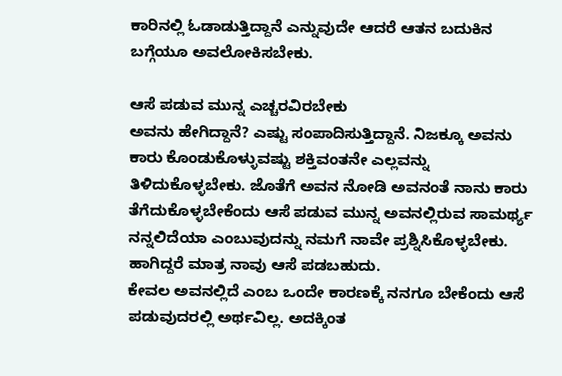ಕಾರಿನಲ್ಲಿ ಓಡಾಡುತ್ತಿದ್ದಾನೆ ಎನ್ನುವುದೇ ಆದರೆ ಆತನ ಬದುಕಿನ ಬಗ್ಗೆಯೂ ಅವಲೋಕಿಸಬೇಕು.

ಆಸೆ ಪಡುವ ಮುನ್ನ ಎಚ್ಚರವಿರಬೇಕು
ಅವನು ಹೇಗಿದ್ದಾನೆ? ಎಷ್ಟು ಸಂಪಾದಿಸುತ್ತಿದ್ದಾನೆ. ನಿಜಕ್ಕೂ ಅವನು ಕಾರು ಕೊಂಡುಕೊಳ್ಳುವಷ್ಟು ಶಕ್ತಿವಂತನೇ ಎಲ್ಲವನ್ನು ತಿಳಿದುಕೊಳ್ಳಬೇಕು. ಜೊತೆಗೆ ಅವನ ನೋಡಿ ಅವನಂತೆ ನಾನು ಕಾರು ತೆಗೆದುಕೊಳ್ಳಬೇಕೆಂದು ಆಸೆ ಪಡುವ ಮುನ್ನ ಅವನಲ್ಲಿರುವ ಸಾಮರ್ಥ್ಯ ನನ್ನಲಿದೆಯಾ ಎಂಬುವುದನ್ನು ನಮಗೆ ನಾವೇ ಪ್ರಶ್ನಿಸಿಕೊಳ್ಳಬೇಕು. ಹಾಗಿದ್ದರೆ ಮಾತ್ರ ನಾವು ಆಸೆ ಪಡಬಹುದು.
ಕೇವಲ ಅವನಲ್ಲಿದೆ ಎಂಬ ಒಂದೇ ಕಾರಣಕ್ಕೆ ನನಗೂ ಬೇಕೆಂದು ಆಸೆ ಪಡುವುದರಲ್ಲಿ ಅರ್ಥವಿಲ್ಲ. ಅದಕ್ಕಿಂತ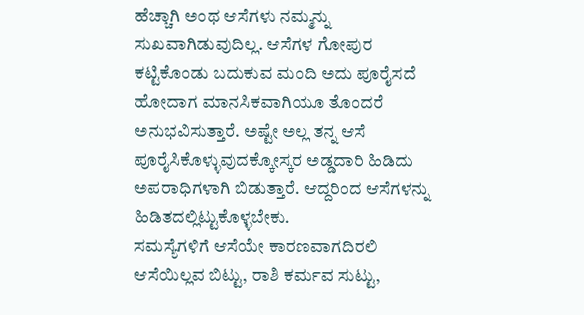ಹೆಚ್ಚಾಗಿ ಅಂಥ ಆಸೆಗಳು ನಮ್ಮನ್ನು ಸುಖವಾಗಿಡುವುದಿಲ್ಲ. ಆಸೆಗಳ ಗೋಪುರ ಕಟ್ಟಿಕೊಂಡು ಬದುಕುವ ಮಂದಿ ಅದು ಪೂರೈಸದೆ ಹೋದಾಗ ಮಾನಸಿಕವಾಗಿಯೂ ತೊಂದರೆ ಅನುಭವಿಸುತ್ತಾರೆ. ಅಷ್ಟೇ ಅಲ್ಲ ತನ್ನ ಆಸೆ ಪೂರೈಸಿಕೊಳ್ಳುವುದಕ್ಕೋಸ್ಕರ ಅಡ್ಡದಾರಿ ಹಿಡಿದು ಅಪರಾಧಿಗಳಾಗಿ ಬಿಡುತ್ತಾರೆ. ಆದ್ದರಿಂದ ಆಸೆಗಳನ್ನು ಹಿಡಿತದಲ್ಲಿಟ್ಟುಕೊಳ್ಳಬೇಕು.
ಸಮಸ್ಯೆಗಳಿಗೆ ಆಸೆಯೇ ಕಾರಣವಾಗದಿರಲಿ
ಆಸೆಯಿಲ್ಲವ ಬಿಟ್ಟು, ರಾಶಿ ಕರ್ಮವ ಸುಟ್ಟು,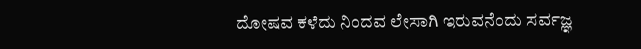ದೋಷವ ಕಳೆದು ನಿಂದವ ಲೇಸಾಗಿ ಇರುವನೆಂದು ಸರ್ವಜ್ಞ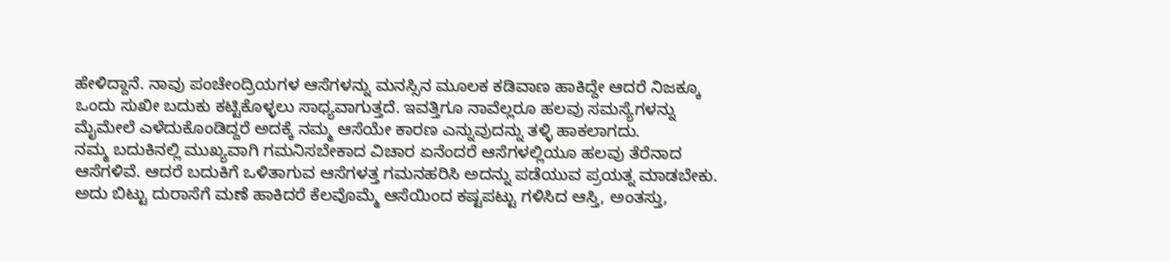ಹೇಳಿದ್ದಾನೆ. ನಾವು ಪಂಚೇಂದ್ರಿಯಗಳ ಆಸೆಗಳನ್ನು ಮನಸ್ಸಿನ ಮೂಲಕ ಕಡಿವಾಣ ಹಾಕಿದ್ದೇ ಆದರೆ ನಿಜಕ್ಕೂ ಒಂದು ಸುಖೀ ಬದುಕು ಕಟ್ಟಿಕೊಳ್ಳಲು ಸಾಧ್ಯವಾಗುತ್ತದೆ. ಇವತ್ತಿಗೂ ನಾವೆಲ್ಲರೂ ಹಲವು ಸಮಸ್ಯೆಗಳನ್ನು ಮೈಮೇಲೆ ಎಳೆದುಕೊಂಡಿದ್ದರೆ ಅದಕ್ಕೆ ನಮ್ಮ ಆಸೆಯೇ ಕಾರಣ ಎನ್ನುವುದನ್ನು ತಳ್ಳಿ ಹಾಕಲಾಗದು.
ನಮ್ಮ ಬದುಕಿನಲ್ಲಿ ಮುಖ್ಯವಾಗಿ ಗಮನಿಸಬೇಕಾದ ವಿಚಾರ ಏನೆಂದರೆ ಆಸೆಗಳಲ್ಲಿಯೂ ಹಲವು ತೆರೆನಾದ ಆಸೆಗಳಿವೆ. ಆದರೆ ಬದುಕಿಗೆ ಒಳಿತಾಗುವ ಆಸೆಗಳತ್ತ ಗಮನಹರಿಸಿ ಅದನ್ನು ಪಡೆಯುವ ಪ್ರಯತ್ನ ಮಾಡಬೇಕು. ಅದು ಬಿಟ್ಟು ದುರಾಸೆಗೆ ಮಣೆ ಹಾಕಿದರೆ ಕೆಲವೊಮ್ಮೆ ಆಸೆಯಿಂದ ಕಷ್ಟಪಟ್ಟು ಗಳಿಸಿದ ಆಸ್ತಿ, ಅಂತಸ್ತು,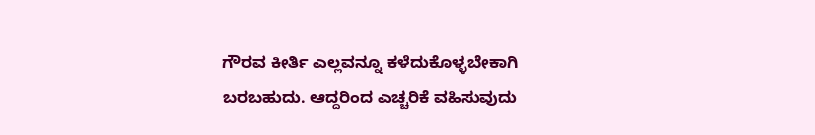ಗೌರವ ಕೀರ್ತಿ ಎಲ್ಲವನ್ನೂ ಕಳೆದುಕೊಳ್ಳಬೇಕಾಗಿ ಬರಬಹುದು. ಆದ್ದರಿಂದ ಎಚ್ಚರಿಕೆ ವಹಿಸುವುದು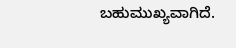ಬಹುಮುಖ್ಯವಾಗಿದೆ.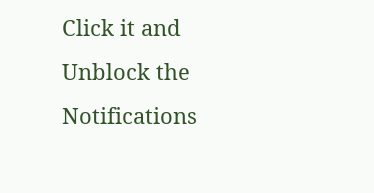Click it and Unblock the Notifications